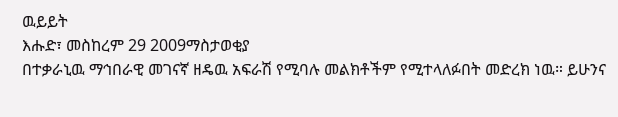ዉይይት
እሑድ፣ መስከረም 29 2009ማስታወቂያ
በተቃራኒዉ ማኅበራዊ መገናኛ ዘዴዉ አፍራሽ የሚባሉ መልክቶችም የሚተላለፉበት መድረክ ነዉ። ይሁንና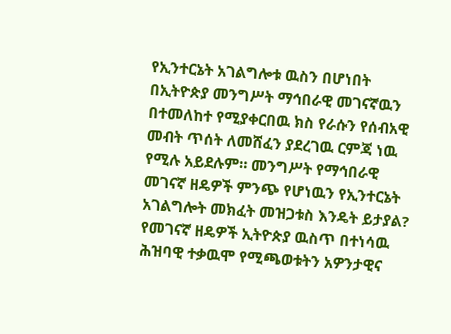የኢንተርኔት አገልግሎቱ ዉስን በሆነበት በኢትዮጵያ መንግሥት ማኅበራዊ መገናኛዉን በተመለከተ የሚያቀርበዉ ክስ የራሱን የሰብአዊ መብት ጥሰት ለመሸፈን ያደረገዉ ርምጃ ነዉ የሚሉ አይደሉም። መንግሥት የማኅበራዊ መገናኛ ዘዴዎች ምንጭ የሆነዉን የኢንተርኔት አገልግሎት መክፈት መዝጋቱስ እንዴት ይታያል? የመገናኛ ዘዴዎች ኢትዮጵያ ዉስጥ በተነሳዉ ሕዝባዊ ተቃዉሞ የሚጫወቱትን አዎንታዊና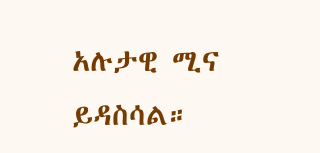አሉታዊ ሚና ይዳስሳል።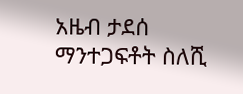አዜብ ታደሰ
ማንተጋፍቶት ስለሺ